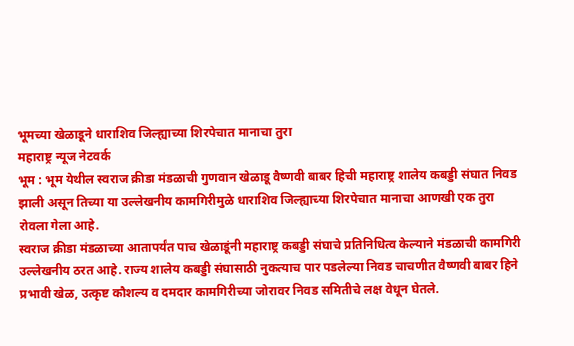भूमच्या खेळाडूने धाराशिव जिल्ह्याच्या शिरपेचात मानाचा तुरा
महाराष्ट्र न्यूज नेटवर्क
भूम : भूम येथील स्वराज क्रीडा मंडळाची गुणवान खेळाडू वैष्णवी बाबर हिची महाराष्ट्र शालेय कबड्डी संघात निवड झाली असून तिच्या या उल्लेखनीय कामगिरीमुळे धाराशिव जिल्ह्याच्या शिरपेचात मानाचा आणखी एक तुरा रोवला गेला आहे.
स्वराज क्रीडा मंडळाच्या आतापर्यंत पाच खेळाडूंनी महाराष्ट्र कबड्डी संघाचे प्रतिनिधित्व केल्याने मंडळाची कामगिरी उल्लेखनीय ठरत आहे. राज्य शालेय कबड्डी संघासाठी नुकत्याच पार पडलेल्या निवड चाचणीत वैष्णवी बाबर हिने प्रभावी खेळ, उत्कृष्ट कौशल्य व दमदार कामगिरीच्या जोरावर निवड समितीचे लक्ष वेधून घेतले.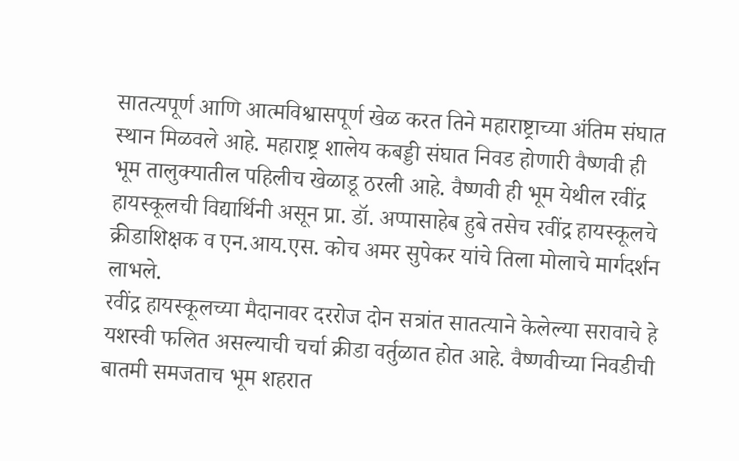सातत्यपूर्ण आणि आत्मविश्वासपूर्ण खेळ करत तिने महाराष्ट्राच्या अंतिम संघात स्थान मिळवले आहे. महाराष्ट्र शालेय कबड्डी संघात निवड होणारी वैष्णवी ही भूम तालुक्यातील पहिलीच खेळाडू ठरली आहे. वैष्णवी ही भूम येथील रवींद्र हायस्कूलची विद्यार्थिनी असून प्रा. डॉ. अप्पासाहेब हुबे तसेच रवींद्र हायस्कूलचे क्रीडाशिक्षक व एन.आय.एस. कोच अमर सुपेकर यांचे तिला मोलाचे मार्गदर्शन लाभले.
रवींद्र हायस्कूलच्या मैदानावर दररोज दोन सत्रांत सातत्याने केलेल्या सरावाचे हे यशस्वी फलित असल्याची चर्चा क्रीडा वर्तुळात होत आहे. वैष्णवीच्या निवडीची बातमी समजताच भूम शहरात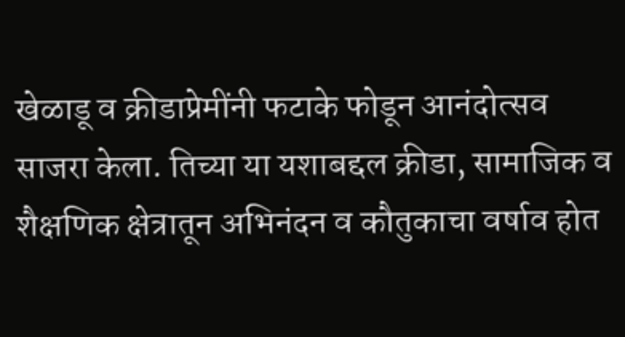खेळाडू व क्रीडाप्रेमींनी फटाके फोडून आनंदोत्सव साजरा केला. तिच्या या यशाबद्दल क्रीडा, सामाजिक व शैक्षणिक क्षेत्रातून अभिनंदन व कौतुकाचा वर्षाव होत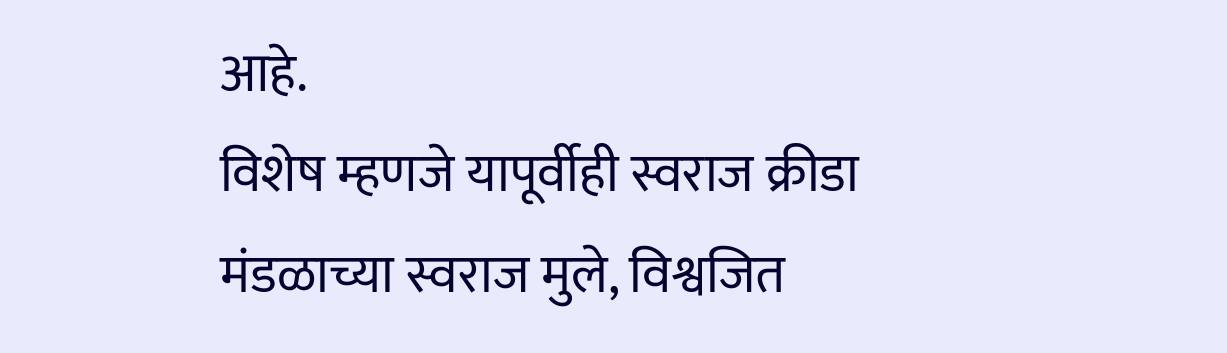आहे.
विशेष म्हणजे यापूर्वीही स्वराज क्रीडा मंडळाच्या स्वराज मुले, विश्वजित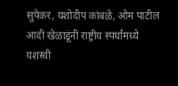सुपेकर, यशोदीप कांबळे, ओम पाटील आदी खेळाडूंनी राष्ट्रीय स्पर्धांमध्ये यशस्वी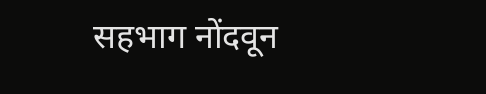सहभाग नोंदवून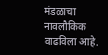मंडळाचा नावलौकिक वाढविला आहे.